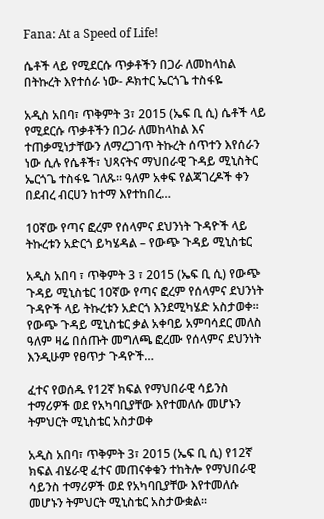Fana: At a Speed of Life!

ሴቶች ላይ የሚደርሱ ጥቃቶችን በጋራ ለመከላከል በትኩረት እየተሰራ ነው- ዶክተር ኤርጎጌ ተስፋዬ

አዲስ አበባ፣ ጥቅምት 3፣ 2015 (ኤፍ ቢ ሲ) ሴቶች ላይ የሚደርሱ ጥቃቶችን በጋራ ለመከላከል እና ተጠቃሚነታቸውን ለማረጋገጥ ትኩረት ሰጥተን እየሰራን ነው ሲሉ የሴቶች፣ ህጻናትና ማህበራዊ ጉዳይ ሚኒስትር ኤርጎጌ ተስፋዬ ገለጹ፡፡ ዓለም አቀፍ የልጃገረዶች ቀን በደብረ ብርሀን ከተማ እየተከበረ…

10ኛው የጣና ፎረም የሰላምና ደህንነት ጉዳዮች ላይ ትኩረቱን አድርጎ ይካሄዳል – የውጭ ጉዳይ ሚኒስቴር

አዲስ አበባ ፣ ጥቅምት 3 ፣ 2015 (ኤፍ ቢ ሲ) የውጭ ጉዳይ ሚኒስቴር 10ኛው የጣና ፎረም የሰላምና ደህንነት ጉዳዮች ላይ ትኩረቱን አድርጎ እንደሚካሄድ አስታወቀ። የውጭ ጉዳይ ሚኒስቴር ቃል አቀባይ አምባሳደር መለስ ዓለም ዛሬ በሰጡት መግለጫ ፎረሙ የሰላምና ደህንነት እንዲሁም የፀጥታ ጉዳዮች…

ፈተና የወሰዱ የ12ኛ ክፍል የማህበራዊ ሳይንስ ተማሪዎች ወደ የአካባቢያቸው እየተመለሱ መሆኑን ትምህርት ሚኒስቴር አስታወቀ

አዲስ አበባ፣ ጥቅምት 3፣ 2015 (ኤፍ ቢ ሲ) የ12ኛ ክፍል ብሄራዊ ፈተና መጠናቀቁን ተከትሎ የማህበራዊ ሳይንስ ተማሪዎች ወደ የአካባቢያቸው እየተመለሱ መሆኑን ትምህርት ሚኒስቴር አስታውቋል፡፡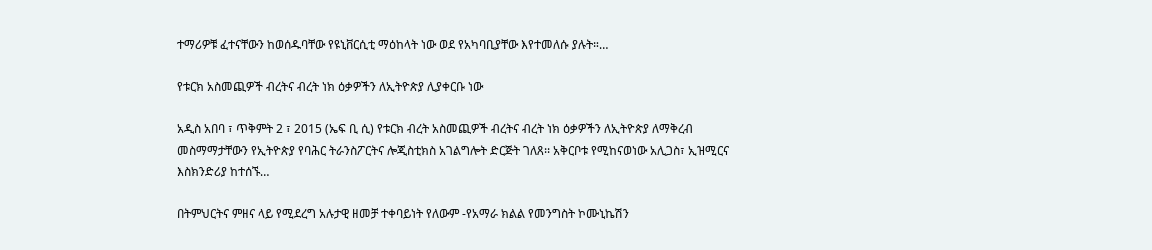ተማሪዎቹ ፈተናቸውን ከወሰዱባቸው የዩኒቨርሲቲ ማዕከላት ነው ወደ የአካባቢያቸው እየተመለሱ ያሉት።…

የቱርክ አስመጪዎች ብረትና ብረት ነክ ዕቃዎችን ለኢትዮጵያ ሊያቀርቡ ነው

አዲስ አበባ ፣ ጥቅምት 2 ፣ 2015 (ኤፍ ቢ ሲ) የቱርክ ብረት አስመጪዎች ብረትና ብረት ነክ ዕቃዎችን ለኢትዮጵያ ለማቅረብ መስማማታቸውን የኢትዮጵያ የባሕር ትራንስፖርትና ሎጂስቲክስ አገልግሎት ድርጅት ገለጸ፡፡ አቅርቦቱ የሚከናወነው አሊጋስ፣ ኢዝሚርና እስክንድሪያ ከተሰኙ…

በትምህርትና ምዘና ላይ የሚደረግ አሉታዊ ዘመቻ ተቀባይነት የለውም -የአማራ ክልል የመንግስት ኮሙኒኬሽን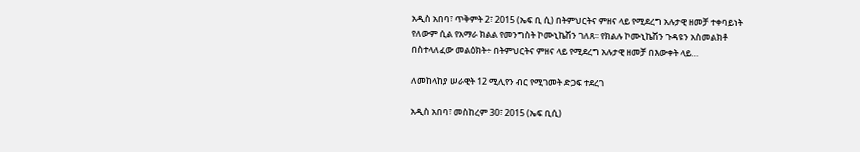አዲስ አበባ፣ ጥቅምት 2፣ 2015 (ኤፍ ቢ ሲ) በትምህርትና ምዘና ላይ የሚደረግ አሉታዊ ዘመቻ ተቀባይነት የለውም ሲል የአማራ ክልል የመንግስት ኮሙኒኬሽን ገለጸ፡፡ የክልሉ ኮሙኒኬሽን ጉዳዩን አስመልክቶ በስተላለፈው መልዕክት÷ በትምህርትና ምዘና ላይ የሚደረግ አሉታዊ ዘመቻ በእውቀት ላይ…

ለመከላከያ ሠራዊት 12 ሚሊየን ብር የሚገመት ድጋፍ ተደረገ

አዲስ አበባ፣ መስከረም 30፣ 2015 (ኤፍ ቢሲ)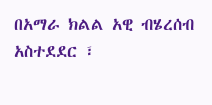በአማራ ክልል አዊ ብሄረሰብ አስተደደር ፣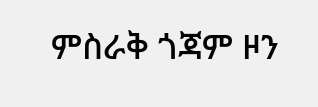ምስራቅ ጎጃም ዞን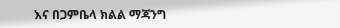እና በጋምቤላ ክልል ማጃንግ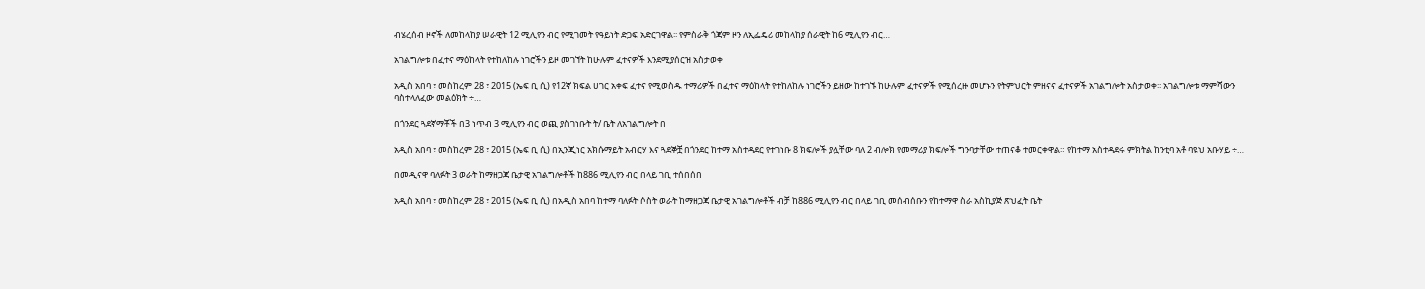ብሄረሰብ ዞኖች ለመከላከያ ሠራዊት 12 ሚሊየን ብር የሚገመት የዓይነት ድጋፍ አድርገዋል፡፡ የምስራቅ ጎጃም ዞን ለኢፌዴሪ መከላከያ ሰራዊት ከ6 ሚሊየን ብር…

አገልግሎቱ በፈተና ማዕከላት የተከለከሉ ነገሮችን ይዞ መገኘት ከሁሉም ፈተናዎች እንደሚያሰርዝ አስታወቀ

አዲስ አበባ ፣ መስከረም 28 ፣ 2015 (ኤፍ ቢ ሲ) የ12ኛ ክፍል ሀገር አቀፍ ፈተና የሚወስዱ ተማሪዎች በፈተና ማዕከላት የተከለከሉ ነገሮችን ይዘው ከተገኙ ከሁሉም ፈተናዎች የሚሰረዙ መሆኑን የትምህርት ምዘናና ፈተናዎች አገልግሎት አስታወቀ፡፡ አገልግሎቱ ማምሻውን ባስተላለፈው መልዕክት ÷…

በጎንደር ጓደኛማቾች በ3 ነጥብ 3 ሚሊየን ብር ወጪ ያስገነቡት ት/ ቤት ለአገልግሎት በ

አዲስ አበባ ፣ መስከረም 28 ፣ 2015 (ኤፍ ቢ ሲ) በኢንጂነር አክሱማይት አብርሃ እና ጓደኞቿ በጎንደር ከተማ አስተዳደር የተገነቡ 8 ክፍሎች ያሏቸው ባለ 2 ብሎክ የመማሪያ ክፍሎች ግንባታቸው ተጠናቆ ተመርቀዋል። የከተማ አስተዳደሩ ምክትል ከንቲባ አቶ ባዩህ አቡሃይ ÷…

በመዲናዋ ባለፉት 3 ወራት ከማዘጋጃ ቤታዊ አገልግሎቶች ከ886 ሚሊየን ብር በላይ ገቢ ተሰበሰበ

አዲስ አበባ ፣ መስከረም 28 ፣ 2015 (ኤፍ ቢ ሲ) በአዲስ አበባ ከተማ ባለፉት ሶስት ወራት ከማዘጋጃ ቤታዊ አገልግሎቶች ብቻ ከ886 ሚሊየን ብር በላይ ገቢ መሰብሰቡን የከተማዋ ስራ አስኪያጅ ጽህፈት ቤት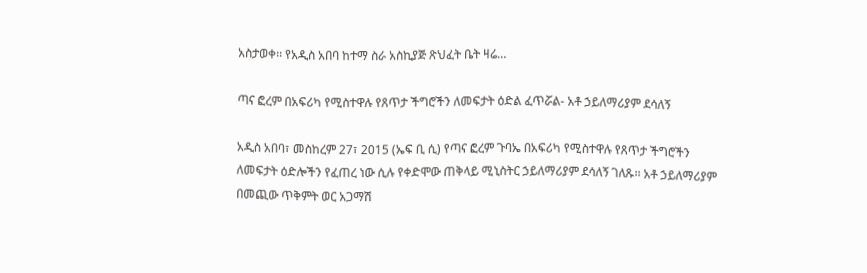አስታወቀ፡፡ የአዲስ አበባ ከተማ ስራ አስኪያጅ ጽህፈት ቤት ዛሬ…

ጣና ፎረም በአፍሪካ የሚስተዋሉ የጸጥታ ችግሮችን ለመፍታት ዕድል ፈጥሯል- አቶ ኃይለማሪያም ደሳለኝ

አዲስ አበባ፣ መስከረም 27፣ 2015 (ኤፍ ቢ ሲ) የጣና ፎረም ጉባኤ በአፍሪካ የሚስተዋሉ የጸጥታ ችግሮችን ለመፍታት ዕድሎችን የፈጠረ ነው ሲሉ የቀድሞው ጠቅላይ ሚኒስትር ኃይለማሪያም ደሳለኝ ገለጹ፡፡ አቶ ኃይለማሪያም በመጪው ጥቅምት ወር አጋማሽ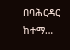በባሕርዳር ከተማ…